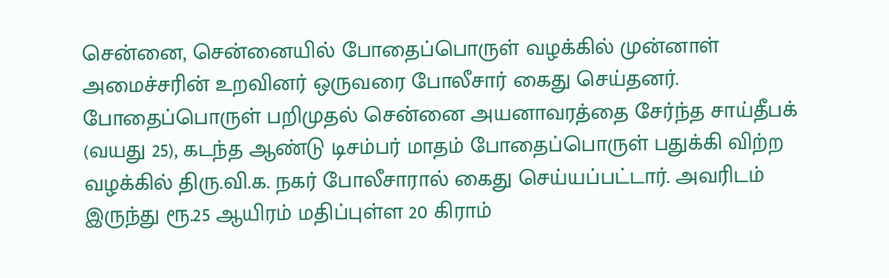சென்னை, சென்னையில் போதைப்பொருள் வழக்கில் முன்னாள் அமைச்சரின் உறவினர் ஒருவரை போலீசார் கைது செய்தனர். போதைப்பொருள் பறிமுதல் சென்னை அயனாவரத்தை சேர்ந்த சாய்தீபக் (வயது 25), கடந்த ஆண்டு டிசம்பர் மாதம் போதைப்பொருள் பதுக்கி விற்ற வழக்கில் திரு.வி.க. நகர் போலீசாரால் கைது செய்யப்பட்டார். அவரிடம் இருந்து ரூ.25 ஆயிரம் மதிப்புள்ள 20 கிராம்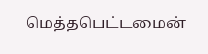மெத்தபெட்டமைன்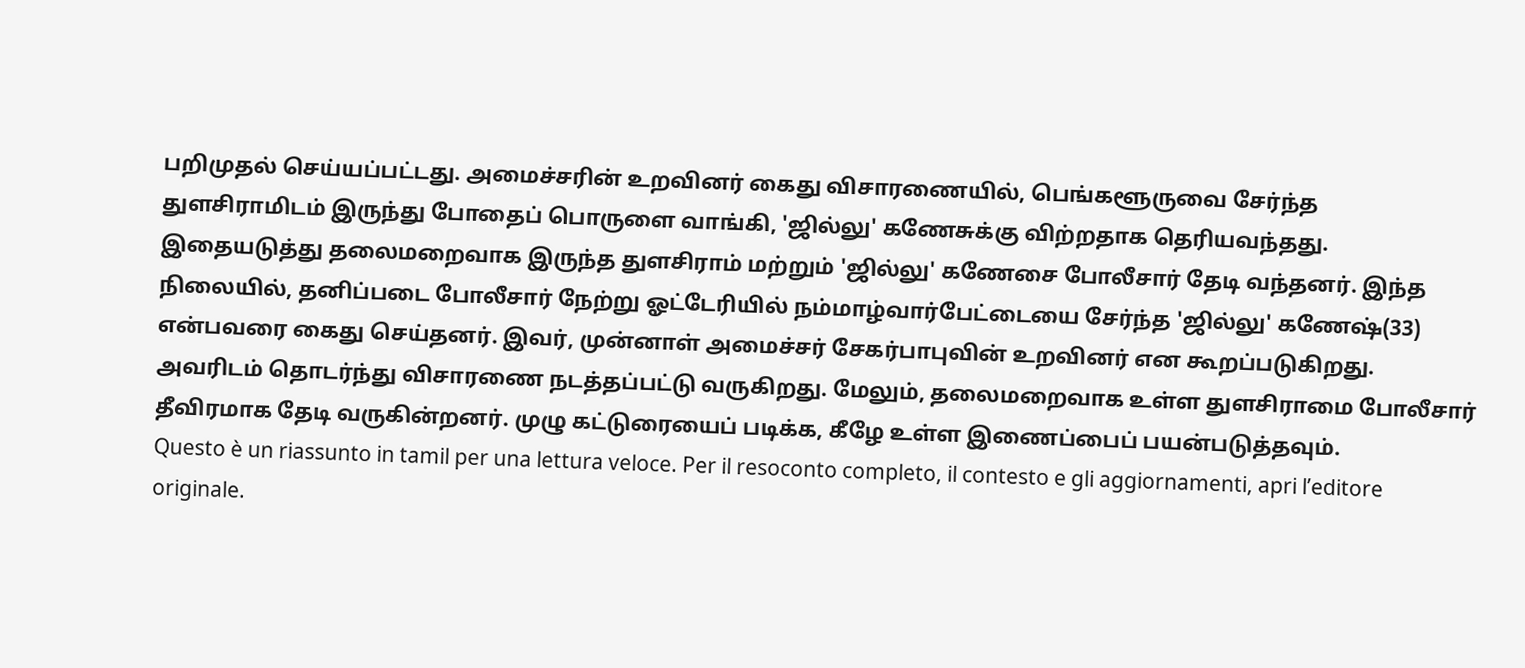பறிமுதல் செய்யப்பட்டது. அமைச்சரின் உறவினர் கைது விசாரணையில், பெங்களூருவை சேர்ந்த துளசிராமிடம் இருந்து போதைப் பொருளை வாங்கி, 'ஜில்லு' கணேசுக்கு விற்றதாக தெரியவந்தது. இதையடுத்து தலைமறைவாக இருந்த துளசிராம் மற்றும் 'ஜில்லு' கணேசை போலீசார் தேடி வந்தனர். இந்த நிலையில், தனிப்படை போலீசார் நேற்று ஓட்டேரியில் நம்மாழ்வார்பேட்டையை சேர்ந்த 'ஜில்லு' கணேஷ்(33) என்பவரை கைது செய்தனர். இவர், முன்னாள் அமைச்சர் சேகர்பாபுவின் உறவினர் என கூறப்படுகிறது. அவரிடம் தொடர்ந்து விசாரணை நடத்தப்பட்டு வருகிறது. மேலும், தலைமறைவாக உள்ள துளசிராமை போலீசார் தீவிரமாக தேடி வருகின்றனர். முழு கட்டுரையைப் படிக்க, கீழே உள்ள இணைப்பைப் பயன்படுத்தவும்.
Questo è un riassunto in tamil per una lettura veloce. Per il resoconto completo, il contesto e gli aggiornamenti, apri l’editore originale.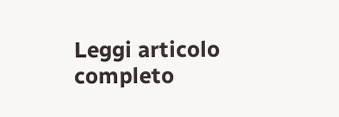Leggi articolo completo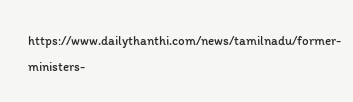https://www.dailythanthi.com/news/tamilnadu/former-ministers-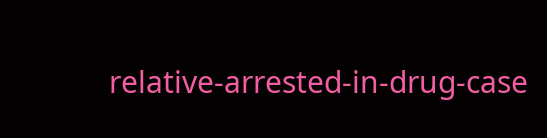relative-arrested-in-drug-case